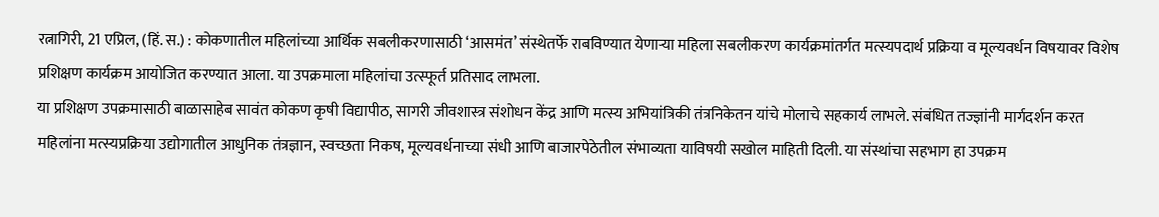रत्नागिरी, 21 एप्रिल, (हिं. स.) : कोकणातील महिलांच्या आर्थिक सबलीकरणासाठी ‘आसमंत’ संस्थेतर्फे राबविण्यात येणाऱ्या महिला सबलीकरण कार्यक्रमांतर्गत मत्स्यपदार्थ प्रक्रिया व मूल्यवर्धन विषयावर विशेष प्रशिक्षण कार्यक्रम आयोजित करण्यात आला. या उपक्रमाला महिलांचा उत्स्फूर्त प्रतिसाद लाभला.
या प्रशिक्षण उपक्रमासाठी बाळासाहेब सावंत कोकण कृषी विद्यापीठ, सागरी जीवशास्त्र संशोधन केंद्र आणि मत्स्य अभियांत्रिकी तंत्रनिकेतन यांचे मोलाचे सहकार्य लाभले. संबंधित तज्ज्ञांनी मार्गदर्शन करत महिलांना मत्स्यप्रक्रिया उद्योगातील आधुनिक तंत्रज्ञान, स्वच्छता निकष, मूल्यवर्धनाच्या संधी आणि बाजारपेठेतील संभाव्यता याविषयी सखोल माहिती दिली. या संस्थांचा सहभाग हा उपक्रम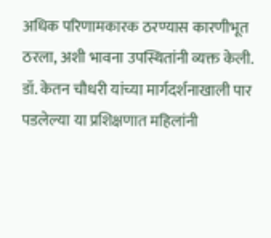अधिक परिणामकारक ठरण्यास कारणीभूत ठरला, अशी भावना उपस्थितांनी व्यक्त केली.
डॉ. केतन चौधरी यांच्या मार्गदर्शनाखाली पार पडलेल्या या प्रशिक्षणात महिलांनी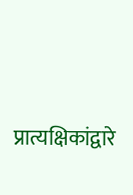प्रात्यक्षिकांद्वारे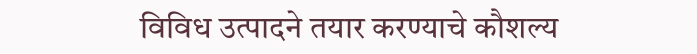विविध उत्पादने तयार करण्याचे कौशल्य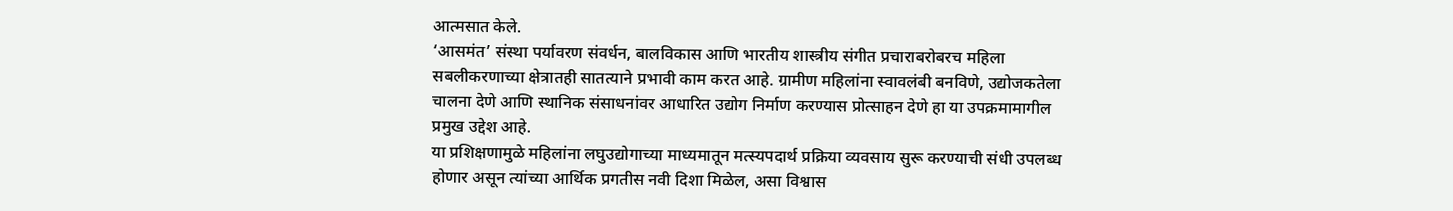आत्मसात केले.
‘आसमंत’ संस्था पर्यावरण संवर्धन, बालविकास आणि भारतीय शास्त्रीय संगीत प्रचाराबरोबरच महिला सबलीकरणाच्या क्षेत्रातही सातत्याने प्रभावी काम करत आहे. ग्रामीण महिलांना स्वावलंबी बनविणे, उद्योजकतेला चालना देणे आणि स्थानिक संसाधनांवर आधारित उद्योग निर्माण करण्यास प्रोत्साहन देणे हा या उपक्रमामागील प्रमुख उद्देश आहे.
या प्रशिक्षणामुळे महिलांना लघुउद्योगाच्या माध्यमातून मत्स्यपदार्थ प्रक्रिया व्यवसाय सुरू करण्याची संधी उपलब्ध होणार असून त्यांच्या आर्थिक प्रगतीस नवी दिशा मिळेल, असा विश्वास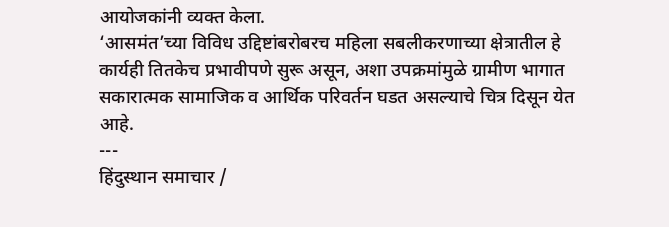आयोजकांनी व्यक्त केला.
‘आसमंत’च्या विविध उद्दिष्टांबरोबरच महिला सबलीकरणाच्या क्षेत्रातील हे कार्यही तितकेच प्रभावीपणे सुरू असून, अशा उपक्रमांमुळे ग्रामीण भागात सकारात्मक सामाजिक व आर्थिक परिवर्तन घडत असल्याचे चित्र दिसून येत आहे.
---
हिंदुस्थान समाचार /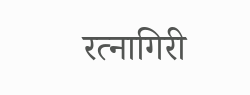रत्नागिरी